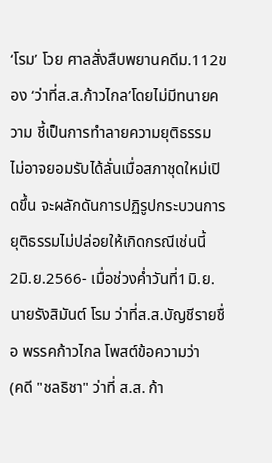‘โรม’ โวย ศาลสั่งสืบพยานคดีม.112ของ ‘ว่าที่ส.ส.ก้าวไกล’โดยไม่มีทนายความ ชี้เป็นการทำลายความยุติธรรม ไม่อาจยอมรับได้ลั่นเมื่อสภาชุดใหม่เปิดขึ้น จะผลักดันการปฏิรูปกระบวนการยุติธรรมไม่ปล่อยให้เกิดกรณีเช่นนี้
2มิ.ย.2566- เมื่อช่วงค่ำวันที่1มิ.ย. นายรังสิมันต์ โรม ว่าที่ส.ส.บัญชีรายชื่อ พรรคก้าวไกล โพสต์ข้อความว่า
(คดี "ชลธิชา" ว่าที่ ส.ส. ก้า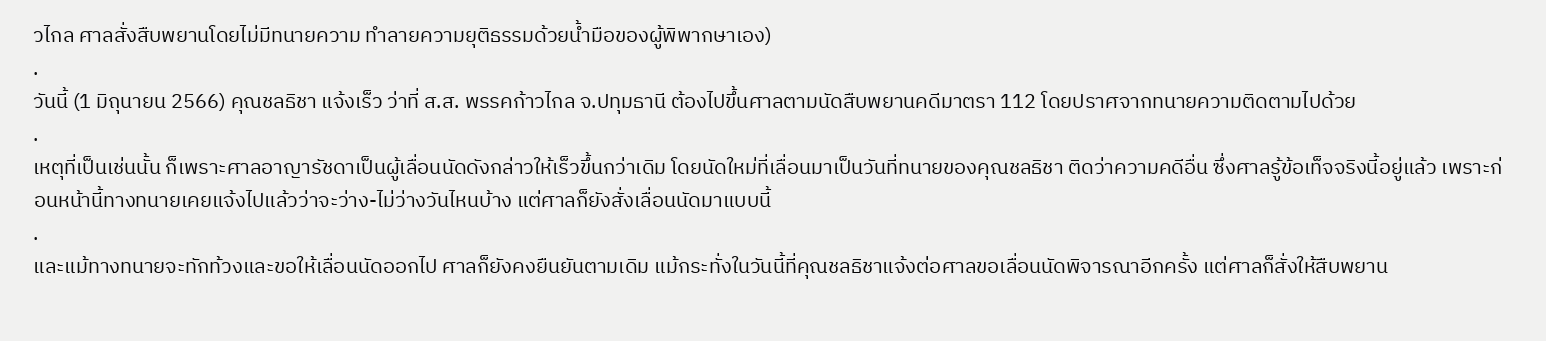วไกล ศาลสั่งสืบพยานโดยไม่มีทนายความ ทำลายความยุติธรรมด้วยน้ำมือของผู้พิพากษาเอง)
.
วันนี้ (1 มิถุนายน 2566) คุณชลธิชา แจ้งเร็ว ว่าที่ ส.ส. พรรคก้าวไกล จ.ปทุมธานี ต้องไปขึ้นศาลตามนัดสืบพยานคดีมาตรา 112 โดยปราศจากทนายความติดตามไปด้วย
.
เหตุที่เป็นเช่นนั้น ก็เพราะศาลอาญารัชดาเป็นผู้เลื่อนนัดดังกล่าวให้เร็วขึ้นกว่าเดิม โดยนัดใหม่ที่เลื่อนมาเป็นวันที่ทนายของคุณชลธิชา ติดว่าความคดีอื่น ซึ่งศาลรู้ข้อเท็จจริงนี้อยู่แล้ว เพราะก่อนหน้านี้ทางทนายเคยแจ้งไปแล้วว่าจะว่าง-ไม่ว่างวันไหนบ้าง แต่ศาลก็ยังสั่งเลื่อนนัดมาแบบนี้
.
และแม้ทางทนายจะทักท้วงและขอให้เลื่อนนัดออกไป ศาลก็ยังคงยืนยันตามเดิม แม้กระทั่งในวันนี้ที่คุณชลธิชาแจ้งต่อศาลขอเลื่อนนัดพิจารณาอีกครั้ง แต่ศาลก็สั่งให้สืบพยาน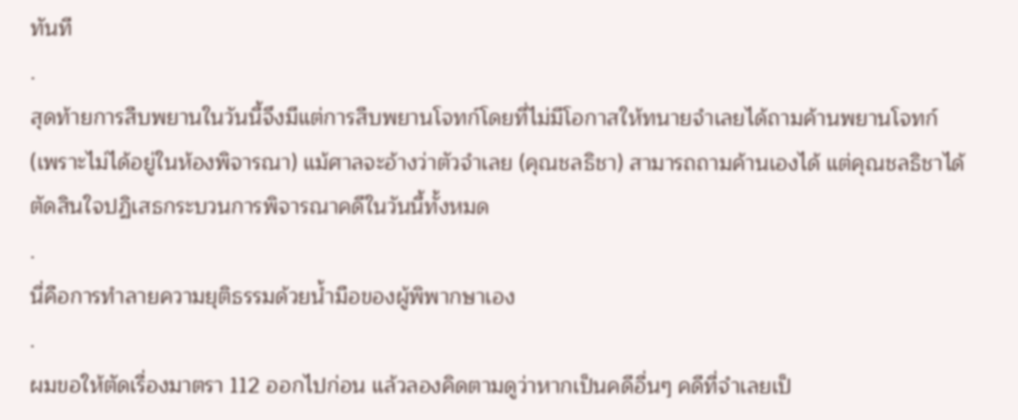ทันที
.
สุดท้ายการสืบพยานในวันนี้จึงมีแต่การสืบพยานโจทก์โดยที่ไม่มีโอกาสให้ทนายจำเลยได้ถามค้านพยานโจทก์ (เพราะไม่ได้อยู่ในห้องพิจารณา) แม้ศาลจะอ้างว่าตัวจำเลย (คุณชลธิชา) สามารถถามค้านเองได้ แต่คุณชลธิชาได้ตัดสินใจปฏิเสธกระบวนการพิจารณาคดีในวันนี้ทั้งหมด
.
นี่คือการทำลายความยุติธรรมด้วยน้ำมือของผู้พิพากษาเอง
.
ผมขอให้ตัดเรื่องมาตรา 112 ออกไปก่อน แล้วลองคิดตามดูว่าหากเป็นคดีอื่นๆ คดีที่จำเลยเป็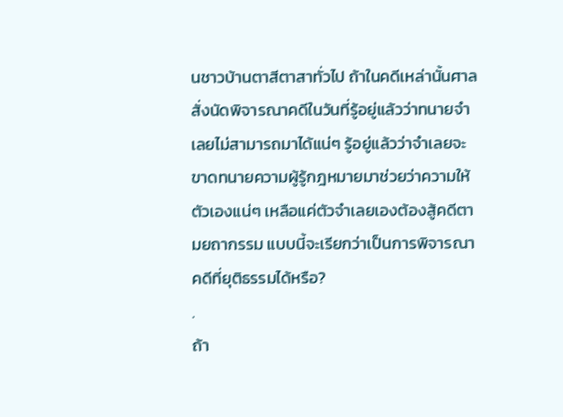นชาวบ้านตาสีตาสาทั่วไป ถ้าในคดีเหล่านั้นศาลสั่งนัดพิจารณาคดีในวันที่รู้อยู่แล้วว่าทนายจำเลยไม่สามารถมาได้แน่ๆ รู้อยู่แล้วว่าจำเลยจะขาดทนายความผู้รู้กฎหมายมาช่วยว่าความให้ตัวเองแน่ๆ เหลือแค่ตัวจำเลยเองต้องสู้คดีตามยถากรรม แบบนี้จะเรียกว่าเป็นการพิจารณาคดีที่ยุติธรรมได้หรือ?
.
ถ้า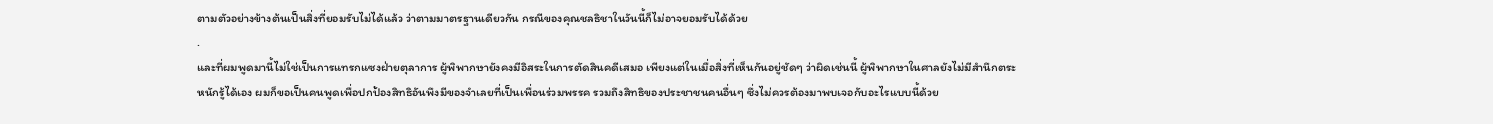ตามตัวอย่างข้างต้นเป็นสิ่งที่ยอมรับไม่ได้แล้ว ว่าตามมาตรฐานเดียวกัน กรณีของคุณชลธิชาในวันนี้ก็ไม่อาจยอมรับได้ด้วย
.
และที่ผมพูดมานี้ไม่ใช่เป็นการแทรกแซงฝ่ายตุลาการ ผู้พิพากษายังคงมีอิสระในการตัดสินคดีเสมอ เพียงแต่ในเมื่อสิ่งที่เห็นกันอยู่ชัดๆ ว่าผิดเช่นนี้ ผู้พิพากษาในศาลยังไม่มีสำนึกตระหนักรู้ได้เอง ผมก็ขอเป็นคนพูดเพื่อปกป้องสิทธิอันพึงมีของจำเลยที่เป็นเพื่อนร่วมพรรค รวมถึงสิทธิของประชาชนคนอื่นๆ ซึ่งไม่ควรต้องมาพบเจอกับอะไรแบบนี้ด้วย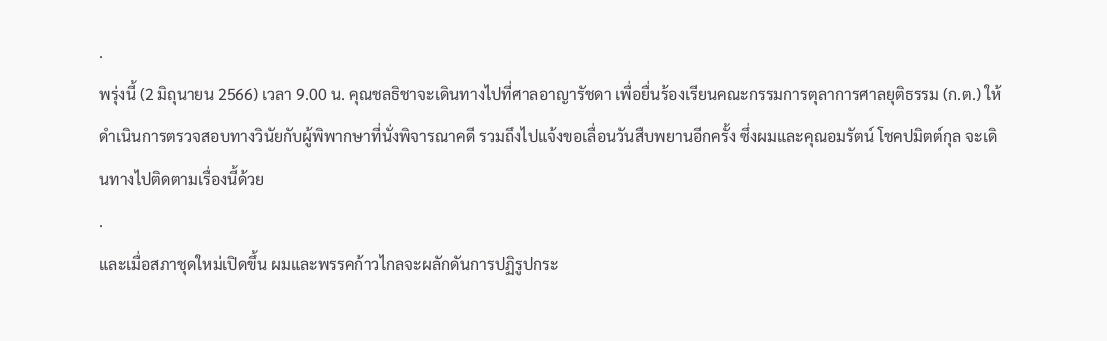.
พรุ่งนี้ (2 มิถุนายน 2566) เวลา 9.00 น. คุณชลธิชาจะเดินทางไปที่ศาลอาญารัชดา เพื่อยื่นร้องเรียนคณะกรรมการตุลาการศาลยุติธรรม (ก.ต.) ให้ดำเนินการตรวจสอบทางวินัยกับผู้พิพากษาที่นั่งพิจารณาคดี รวมถึงไปแจ้งขอเลื่อนวันสืบพยานอีกครั้ง ซึ่งผมและคุณอมรัตน์ โชคปมิตต์กุล จะเดินทางไปติดตามเรื่องนี้ด้วย
.
และเมื่อสภาชุดใหม่เปิดขึ้น ผมและพรรคก้าวไกลจะผลักดันการปฏิรูปกระ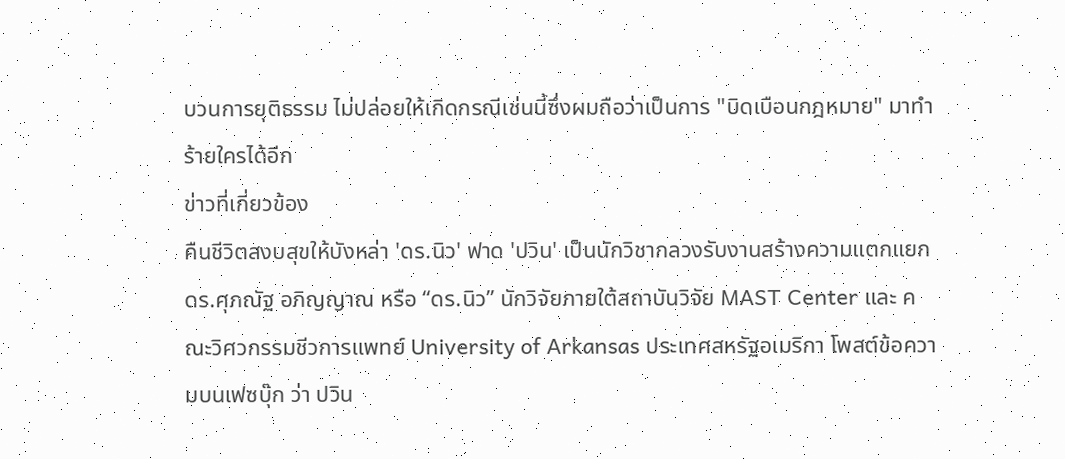บวนการยุติธรรม ไม่ปล่อยให้เกิดกรณีเช่นนี้ซึ่งผมถือว่าเป็นการ "บิดเบือนกฎหมาย" มาทำร้ายใครได้อีก
ข่าวที่เกี่ยวข้อง
คืนชีวิตสงบสุขให้บังหล่า 'ดร.นิว' ฟาด 'ปวิน' เป็นนักวิชากลวงรับงานสร้างความแตกแยก
ดร.ศุภณัฐ อภิญญาณ หรือ “ดร.นิว” นักวิจัยภายใต้สถาบันวิจัย MAST Center และ คณะวิศวกรรมชีวการแพทย์ University of Arkansas ประเทศสหรัฐอเมริกา โพสต์ข้อความบนเฟซบุ๊ก ว่า ปวิน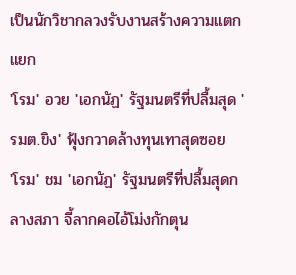เป็นนักวิชากลวงรับงานสร้างความแตกแยก
'โรม' อวย 'เอกนัฏ' รัฐมนตรีที่ปลื้มสุด 'รมต.ขิง' ฟุ้งกวาดล้างทุนเทาสุดซอย
'โรม' ชม 'เอกนัฏ' รัฐมนตรีที่ปลื้มสุดกลางสภา จี้ลากคอไอ้โม่งกักตุน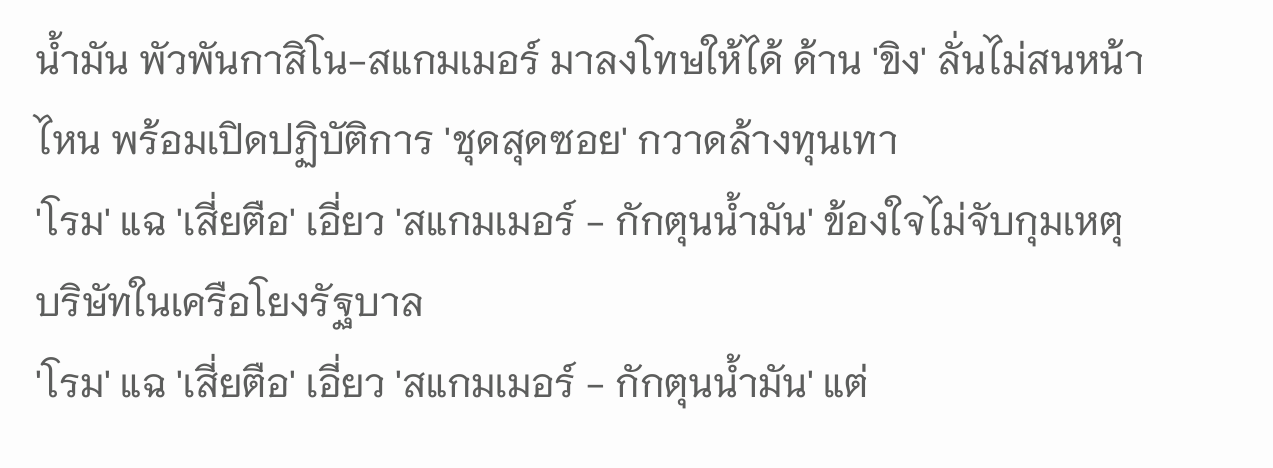น้ำมัน พัวพันกาสิโน-สแกมเมอร์ มาลงโทษให้ได้ ด้าน 'ขิง' ลั่นไม่สนหน้าไหน พร้อมเปิดปฏิบัติการ 'ชุดสุดซอย' กวาดล้างทุนเทา
'โรม' แฉ 'เสี่ยตือ' เอี่ยว 'สแกมเมอร์ - กักตุนน้ำมัน' ข้องใจไม่จับกุมเหตุบริษัทในเครือโยงรัฐบาล
'โรม' แฉ 'เสี่ยตือ' เอี่ยว 'สแกมเมอร์ - กักตุนน้ำมัน' แต่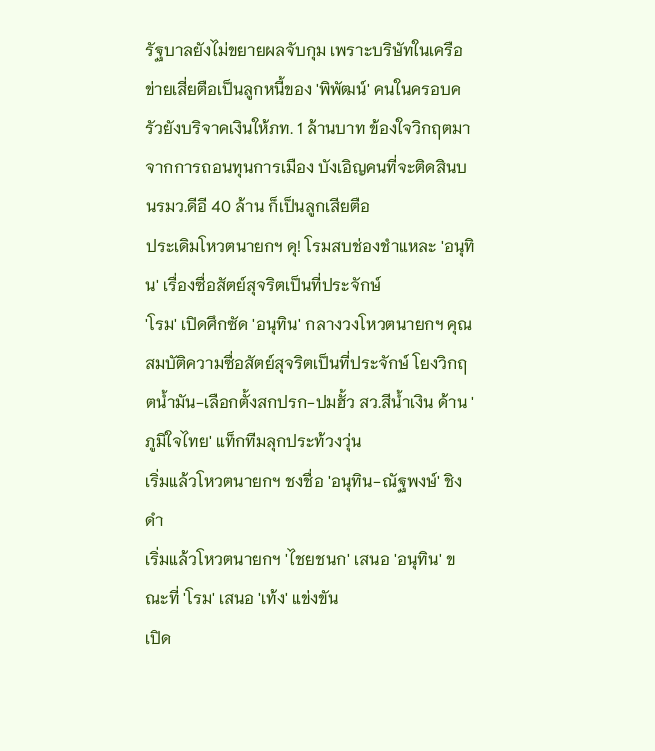รัฐบาลยังไม่ขยายผลจับกุม เพราะบริษัทในเครือข่ายเสี่ยตือเป็นลูกหนี้ของ 'พิพัฒน์' คนในครอบครัวยังบริจาคเงินให้ภท. 1 ล้านบาท ข้องใจวิกฤตมาจากการถอนทุนการเมือง บังเอิญคนที่จะติดสินบนรมว.ดีอี 40 ล้าน ก็เป็นลูกเสียตือ
ประเดิมโหวตนายกฯ ดุ! โรมสบช่องชำแหละ 'อนุทิน' เรื่องซื่อสัตย์สุจริตเป็นที่ประจักษ์
'โรม' เปิดศึกซัด 'อนุทิน' กลางวงโหวตนายกฯ คุณสมบัติความซื่อสัตย์สุจริตเป็นที่ประจักษ์ โยงวิกฤตน้ำมัน-เลือกตั้งสกปรก-ปมฮั้ว สว.สีน้ำเงิน ด้าน 'ภูมิใจไทย' แท็กทีมลุกประท้วงวุ่น
เริ่มแล้วโหวตนายกฯ ชงชื่อ 'อนุทิน-ณัฐพงษ์' ชิงดำ
เริ่มแล้วโหวตนายกฯ 'ไชยชนก' เสนอ 'อนุทิน' ขณะที่ 'โรม' เสนอ 'เท้ง' แข่งขัน
เปิด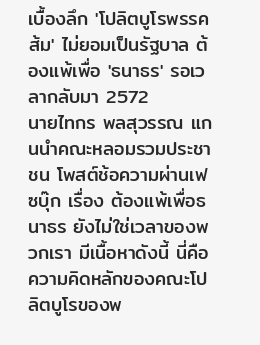เบื้องลึก 'โปลิตบูโรพรรคส้ม' ไม่ยอมเป็นรัฐบาล ต้องแพ้เพื่อ 'ธนาธร' รอเวลากลับมา 2572
นายไทกร พลสุวรรณ แกนนำคณะหลอมรวมประชาชน โพสต์ช้อความผ่านเฟซบุ๊ก เรื่อง ต้องแพ้เพื่อธนาธร ยังไม่ใช่เวลาของพวกเรา มีเนื้อหาดังนี้ นี่คือความคิดหลักของคณะโปลิตบูโรของพ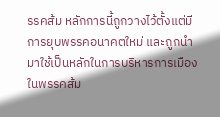รรคส้ม หลักการนี้ถูกวางไว้ตั้งแต่มีการยุบพรรคอนาคตใหม่ และถูกนำมาใช้เป็นหลักในการบริหารการเมืองในพรรคส้ม